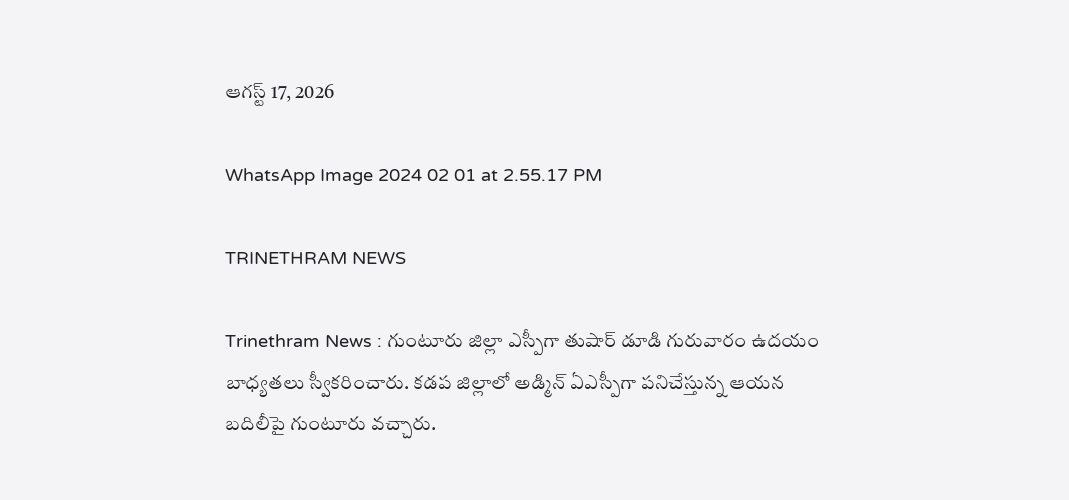ఆగస్ట్ 17, 2026

WhatsApp Image 2024 02 01 at 2.55.17 PM

TRINETHRAM NEWS

Trinethram News : గుంటూరు జిల్లా ఎస్పీగా తుషార్ డూడి గురువారం ఉదయం బాధ్యతలు స్వీకరించారు. కడప జిల్లాలో అడ్మిన్ ఏఎస్పీగా పనిచేస్తున్న ఆయన బదిలీపై గుంటూరు వచ్చారు.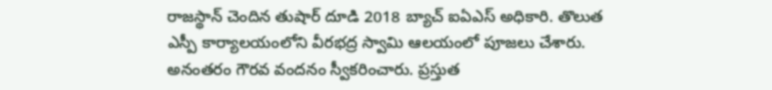రాజస్థాన్ చెందిన తుషార్ దూడి 2018 బ్యాచ్ ఐఏఎస్ అధికారి. తొలుత ఎస్పీ కార్యాలయంలోని వీరభద్ర స్వామి ఆలయంలో పూజలు చేశారు. అనంతరం గౌరవ వందనం స్వీకరించారు. ప్రస్తుత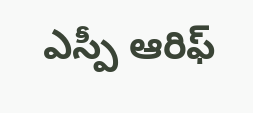ఎస్పీ ఆరిఫ్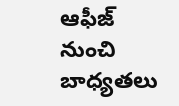ఆఫీజ్ నుంచి బాధ్యతలు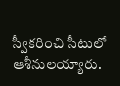స్వీకరించి సీటులో ఆశీనులయ్యారు.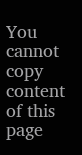You cannot copy content of this page